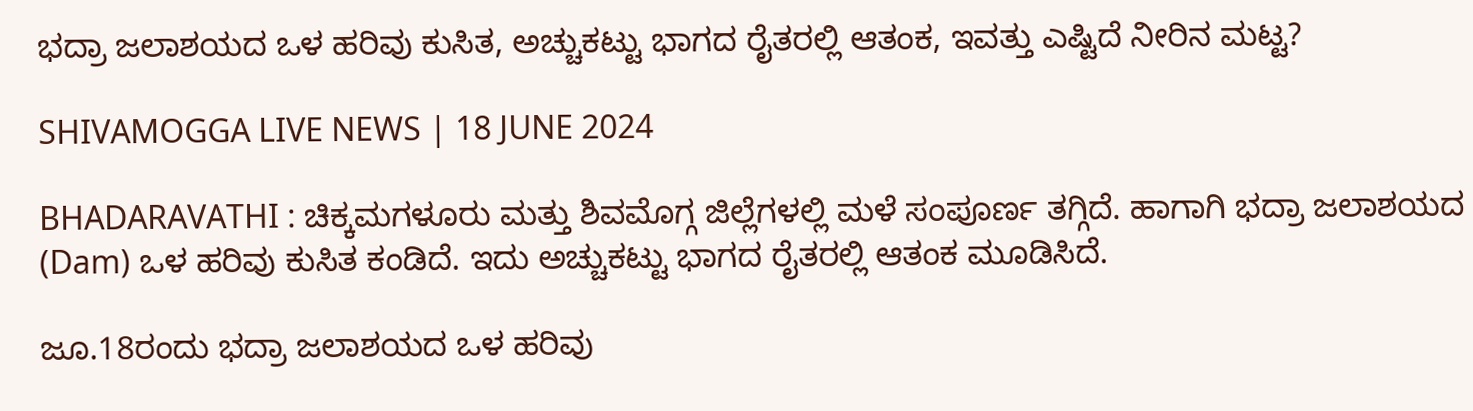ಭದ್ರಾ ಜಲಾಶಯದ ಒಳ ಹರಿವು ಕುಸಿತ, ಅಚ್ಚುಕಟ್ಟು ಭಾಗದ ರೈತರಲ್ಲಿ ಆತಂಕ, ಇವತ್ತು ಎಷ್ಟಿದೆ ನೀರಿನ ಮಟ್ಟ?

SHIVAMOGGA LIVE NEWS | 18 JUNE 2024

BHADARAVATHI : ಚಿಕ್ಕಮಗಳೂರು ಮತ್ತು ಶಿವಮೊಗ್ಗ ಜಿಲ್ಲೆಗಳಲ್ಲಿ ಮಳೆ ಸಂಪೂರ್ಣ ತಗ್ಗಿದೆ. ಹಾಗಾಗಿ ಭದ್ರಾ ಜಲಾಶಯದ (Dam) ಒಳ ಹರಿವು ಕುಸಿತ ಕಂಡಿದೆ. ಇದು ಅಚ್ಚುಕಟ್ಟು ಭಾಗದ ರೈತರಲ್ಲಿ ಆತಂಕ ಮೂಡಿಸಿದೆ.

ಜೂ.18ರಂದು ಭದ್ರಾ ಜಲಾಶಯದ ಒಳ ಹರಿವು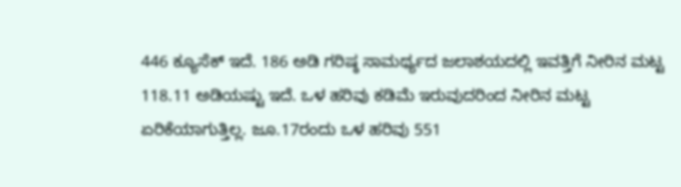446 ಕ್ಯೂಸೆಕ್‌ ಇದೆ. 186 ಅಡಿ ಗರಿಷ್ಠ ಸಾಮರ್ಥ್ಯದ ಜಲಾಶಯದಲ್ಲಿ ಇವತ್ತಿಗೆ ನೀರಿನ ಮಟ್ಟ 118.11 ಅಡಿಯಷ್ಟು ಇದೆ. ಒಳ ಹರಿವು ಕಡಿಮೆ ಇರುವುದರಿಂದ ನೀರಿನ ಮಟ್ಟ ಏರಿಕೆಯಾಗುತ್ತಿಲ್ಲ. ಜೂ.17ರಂದು ಒಳ ಹರಿವು 551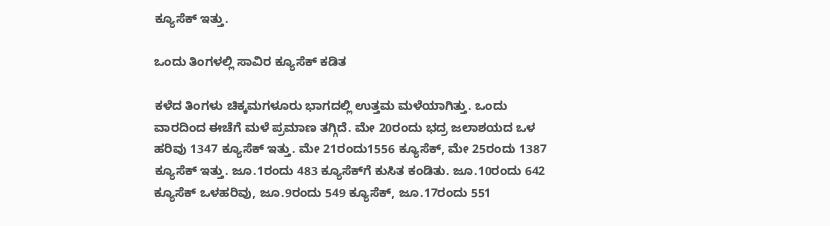ಕ್ಯೂಸೆಕ್‌ ಇತ್ತು.

ಒಂದು ತಿಂಗಳಲ್ಲಿ ಸಾವಿರ ಕ್ಯೂಸೆಕ್‌ ಕಡಿತ

ಕಳೆದ ತಿಂಗಳು ಚಿಕ್ಕಮಗಳೂರು ಭಾಗದಲ್ಲಿ ಉತ್ತಮ ಮಳೆಯಾಗಿತ್ತು. ಒಂದು ವಾರದಿಂದ ಈಚೆಗೆ ಮಳೆ ಪ್ರಮಾಣ ತಗ್ಗಿದೆ. ಮೇ 20ರಂದು ಭದ್ರ ಜಲಾಶಯದ ಒಳ ಹರಿವು 1347 ಕ್ಯೂಸೆಕ್‌ ಇತ್ತು. ಮೇ 21ರಂದು1556 ಕ್ಯೂಸೆಕ್, ಮೇ 25ರಂದು 1387 ಕ್ಯೂಸೆಕ್‌ ಇತ್ತು. ಜೂ.1ರಂದು 483 ಕ್ಯೂಸೆಕ್‌ಗೆ ಕುಸಿತ ಕಂಡಿತು. ಜೂ.10ರಂದು 642 ಕ್ಯೂಸೆಕ್‌ ಒಳಹರಿವು, ಜೂ.9ರಂದು 549 ಕ್ಯೂಸೆಕ್, ಜೂ.17ರಂದು 551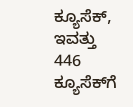ಕ್ಯೂಸೆಕ್‌, ಇವತ್ತು 446 ಕ್ಯೂಸೆಕ್‌ಗೆ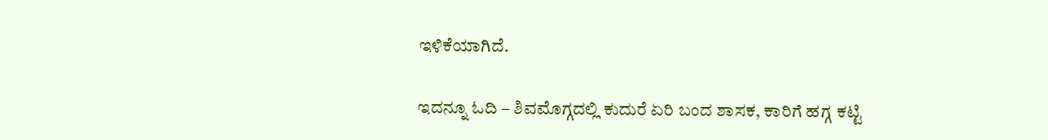ಇಳಿಕೆಯಾಗಿದೆ.

ಇದನ್ನೂ ಓದಿ – ಶಿವಮೊಗ್ಗದಲ್ಲಿ ಕುದುರೆ ಏರಿ ಬಂದ ಶಾಸಕ, ಕಾರಿಗೆ ಹಗ್ಗ ಕಟ್ಟಿ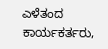ಎಳೆತಂದ ಕಾರ್ಯಕರ್ತರು,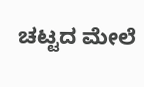ಚಟ್ಟದ ಮೇಲೆ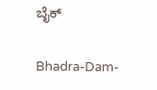ಬೈಕ್‌

Bhadra-Dam-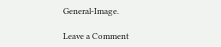General-Image.

Leave a Comment